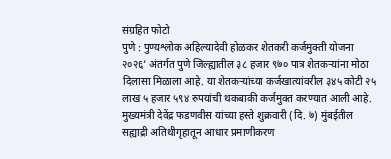संग्रहित फोटो
पुणे : पुण्यश्लोक अहिल्यादेवी होळकर शेतकरी कर्जमुक्ती योजना २०२६’ अंतर्गत पुणे जिल्ह्यातील ३८ हजार ९७० पात्र शेतकऱ्यांना मोठा दिलासा मिळाला आहे. या शेतकऱ्यांच्या कर्जखात्यांवरील ३४५ कोटी २५ लाख ५ हजार ५९४ रुपयांची थकबाकी कर्जमुक्त करण्यात आली आहे. मुख्यमंत्री देवेंद्र फडणवीस यांच्या हस्ते शुक्रवारी (दि. ७) मुंबईतील सह्याद्री अतिथीगृहातून आधार प्रमाणीकरण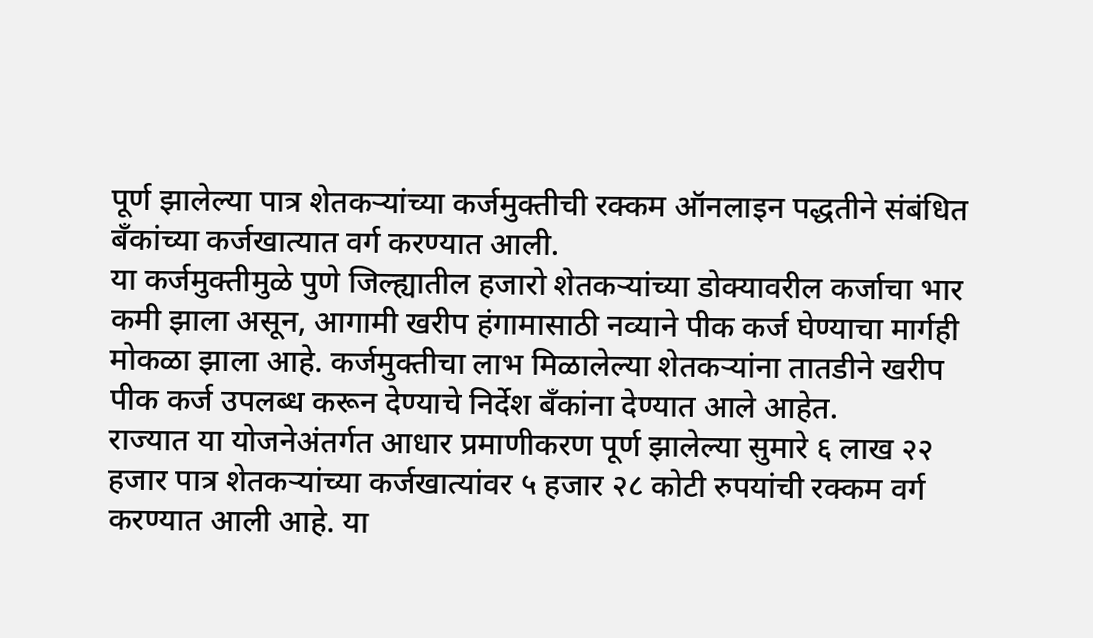पूर्ण झालेल्या पात्र शेतकऱ्यांच्या कर्जमुक्तीची रक्कम ऑनलाइन पद्धतीने संबंधित बँकांच्या कर्जखात्यात वर्ग करण्यात आली.
या कर्जमुक्तीमुळे पुणे जिल्ह्यातील हजारो शेतकऱ्यांच्या डोक्यावरील कर्जाचा भार कमी झाला असून, आगामी खरीप हंगामासाठी नव्याने पीक कर्ज घेण्याचा मार्गही मोकळा झाला आहे. कर्जमुक्तीचा लाभ मिळालेल्या शेतकऱ्यांना तातडीने खरीप पीक कर्ज उपलब्ध करून देण्याचे निर्देश बँकांना देण्यात आले आहेत.
राज्यात या योजनेअंतर्गत आधार प्रमाणीकरण पूर्ण झालेल्या सुमारे ६ लाख २२ हजार पात्र शेतकऱ्यांच्या कर्जखात्यांवर ५ हजार २८ कोटी रुपयांची रक्कम वर्ग करण्यात आली आहे. या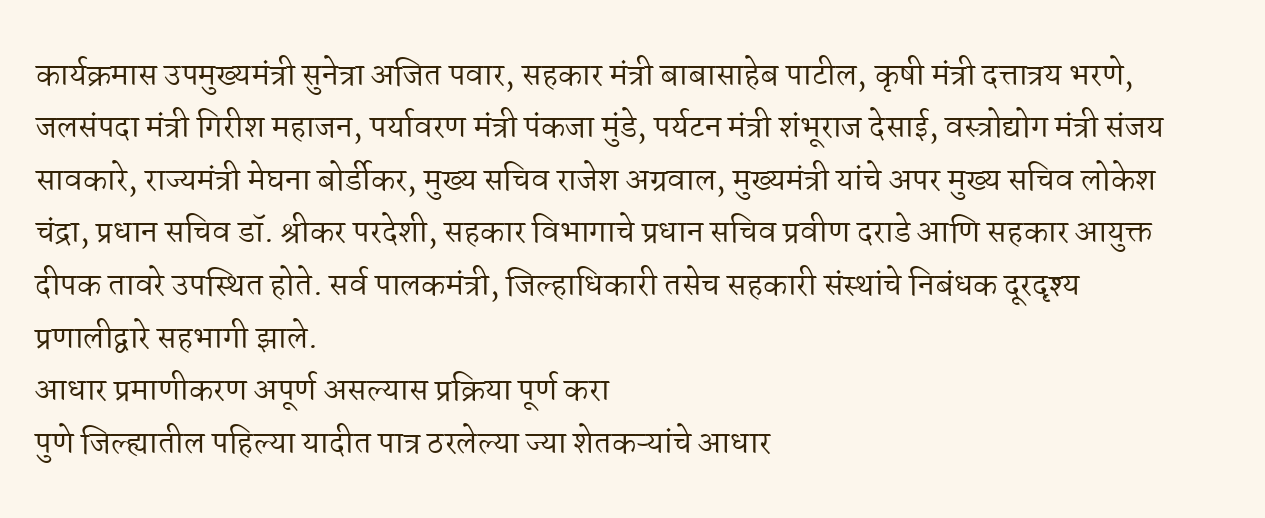कार्यक्रमास उपमुख्यमंत्री सुनेत्रा अजित पवार, सहकार मंत्री बाबासाहेब पाटील, कृषी मंत्री दत्तात्रय भरणे, जलसंपदा मंत्री गिरीश महाजन, पर्यावरण मंत्री पंकजा मुंडे, पर्यटन मंत्री शंभूराज देसाई, वस्त्रोद्योग मंत्री संजय सावकारे, राज्यमंत्री मेघना बोर्डीकर, मुख्य सचिव राजेश अग्रवाल, मुख्यमंत्री यांचे अपर मुख्य सचिव लोकेश चंद्रा, प्रधान सचिव डॉ. श्रीकर परदेशी, सहकार विभागाचे प्रधान सचिव प्रवीण दराडे आणि सहकार आयुक्त दीपक तावरे उपस्थित होते. सर्व पालकमंत्री, जिल्हाधिकारी तसेच सहकारी संस्थांचे निबंधक दूरदृश्य प्रणालीद्वारे सहभागी झाले.
आधार प्रमाणीकरण अपूर्ण असल्यास प्रक्रिया पूर्ण करा
पुणे जिल्ह्यातील पहिल्या यादीत पात्र ठरलेल्या ज्या शेतकऱ्यांचे आधार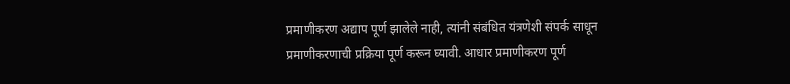प्रमाणीकरण अद्याप पूर्ण झालेले नाही, त्यांनी संबंधित यंत्रणेशी संपर्क साधून प्रमाणीकरणाची प्रक्रिया पूर्ण करून घ्यावी. आधार प्रमाणीकरण पूर्ण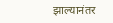झाल्यानंतर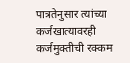पात्रतेनुसार त्यांच्या कर्जखात्यावरही कर्जमुक्तीची रक्कम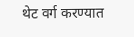थेट वर्ग करण्यात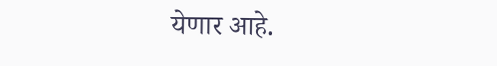येणार आहे.